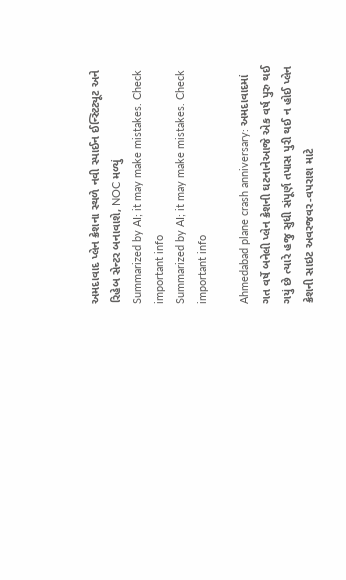અમદાવાદ પ્લેન ક્રેશના સ્થળે નવી સ્પાઈન ઈન્સ્ટિટ્યૂટ અને રિહેબ સેન્ટર બનાવાશે, NOC મળ્યું
Summarized by AI; it may make mistakes. Check important info
Summarized by AI; it may make mistakes. Check important info

Ahmedabad plane crash anniversary: અમદાવાદમાં ગત વર્ષે બનેલી પ્લેન ક્રેશની ઘટનાનેઆજે એક વર્ષ પુરુ થઈ ગયું છે ત્યારે હજુ સુધી સંપૂર્ણ તપાસ પુરી થઈ ન હોઈ પ્લેન ક્રેશની સાઇટ અવરજવર-વપરાશ માટે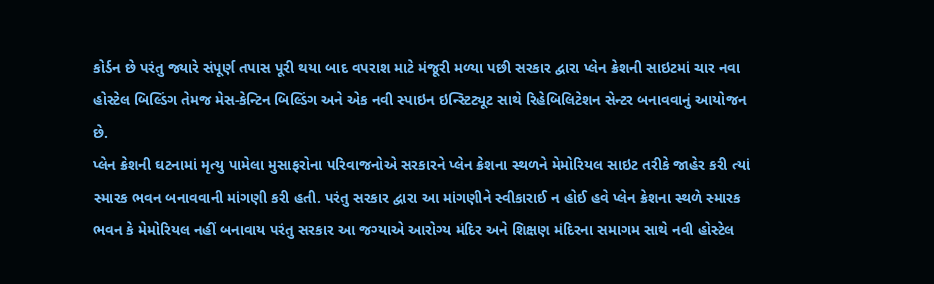કોર્ડન છે પરંતુ જ્યારે સંપૂર્ણ તપાસ પૂરી થયા બાદ વપરાશ માટે મંજૂરી મળ્યા પછી સરકાર દ્વારા પ્લેન ક્રેશની સાઇટમાં ચાર નવા હોસ્ટેલ બિલ્ડિંગ તેમજ મેસ-કેન્ટિન બિલ્ડિંગ અને એક નવી સ્પાઇન ઇન્સ્ટિટ્યૂટ સાથે રિહેબિલિટેશન સેન્ટર બનાવવાનું આયોજન છે.
પ્લેન ક્રેશની ઘટનામાં મૃત્યુ પામેલા મુસાફરોના પરિવાજનોએ સરકારને પ્લેન ક્રેશના સ્થળને મેમોરિયલ સાઇટ તરીકે જાહેર કરી ત્યાં સ્મારક ભવન બનાવવાની માંગણી કરી હતી. પરંતુ સરકાર દ્વારા આ માંગણીને સ્વીકારાઈ ન હોઈ હવે પ્લેન ક્રેશના સ્થળે સ્મારક ભવન કે મેમોરિયલ નહીં બનાવાય પરંતુ સરકાર આ જગ્યાએ આરોગ્ય મંદિર અને શિક્ષણ મંદિરના સમાગમ સાથે નવી હોસ્ટેલ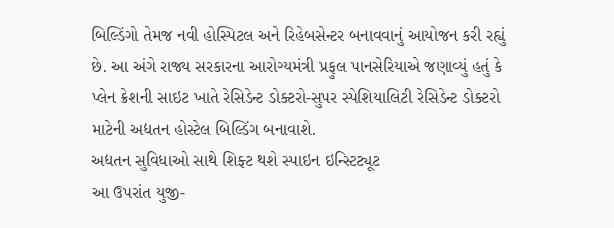બિલ્ડિંગો તેમજ નવી હોસ્પિટલ અને રિહેબસેન્ટર બનાવવાનું આયોજન કરી રહ્યું છે. આ અંગે રાજ્ય સરકારના આરોગ્યમંત્રી પ્રફુલ પાનસેરિયાએ જણાવ્યું હતું કે પ્લેન ક્રેશની સાઇટ ખાતે રેસિડેન્ટ ડોક્ટરો-સુપર સ્પેશિયાલિટી રેસિડેન્ટ ડોક્ટરો માટેની અદ્યતન હોસ્ટેલ બિલ્ડિંગ બનાવાશે.
અદ્યતન સુવિધાઓ સાથે શિફ્ટ થશે સ્પાઇન ઇન્સ્ટિટ્યૂટ
આ ઉપરાંત યુજી-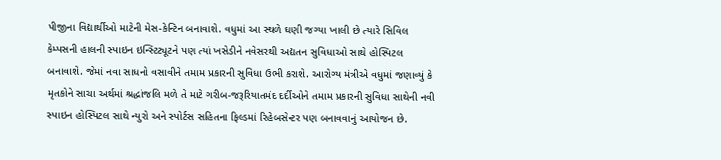પીજીના વિદ્યાર્થીઓ માટેની મેસ-કેન્ટિન બનાવાશે. વધુમાં આ સ્થળે ઘણી જગ્યા ખાલી છે ત્યારે સિવિલ કેમ્પસની હાલની સ્પાઇન ઇન્સ્ટિટ્યૂટને પણ ત્યાં ખસેડીને નવેસરથી અદ્યતન સુવિધાઓ સાથે હોસ્પિટલ બનાવાશે. જેમાં નવા સાધનો વસાવીને તમામ પ્રકારની સુવિધા ઉભી કરાશે. આરોગ્ય મંત્રીએ વધુમાં જણાવ્યું કે મૃતકોને સાચા અર્થમાં શ્રદ્ધાંજલિ મળે તે માટે ગરીબ-જરૂરિયાતમંદ દર્દીઓને તમામ પ્રકારની સુવિધા સાથેની નવી સ્પાઇન હોસ્પિટલ સાથે ન્યુરો અને સ્પોર્ટસ સહિતના ફિલ્ડમાં રિહેબસેન્ટર પણ બનાવવાનું આયોજન છે.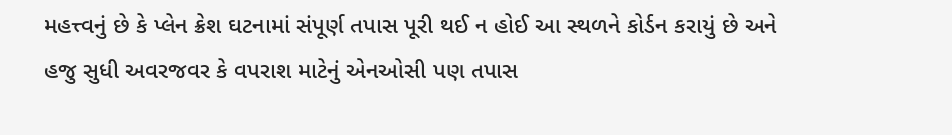મહત્ત્વનું છે કે પ્લેન ક્રેશ ઘટનામાં સંપૂર્ણ તપાસ પૂરી થઈ ન હોઈ આ સ્થળને કોર્ડન કરાયું છે અને હજુ સુધી અવરજવર કે વપરાશ માટેનું એનઓસી પણ તપાસ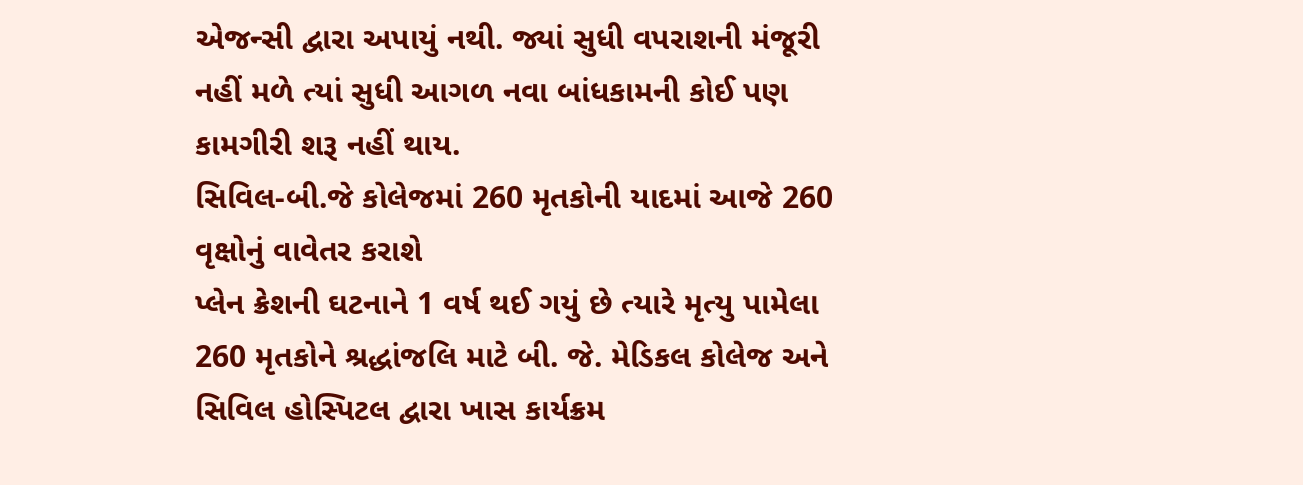એજન્સી દ્વારા અપાયું નથી. જ્યાં સુધી વપરાશની મંજૂરી નહીં મળે ત્યાં સુધી આગળ નવા બાંધકામની કોઈ પણ કામગીરી શરૂ નહીં થાય.
સિવિલ-બી.જે કોલેજમાં 260 મૃતકોની યાદમાં આજે 260 વૃક્ષોનું વાવેતર કરાશે
પ્લેન ક્રેશની ઘટનાને 1 વર્ષ થઈ ગયું છે ત્યારે મૃત્યુ પામેલા 260 મૃતકોને શ્રદ્ધાંજલિ માટે બી. જે. મેડિકલ કોલેજ અને સિવિલ હોસ્પિટલ દ્વારા ખાસ કાર્યક્રમ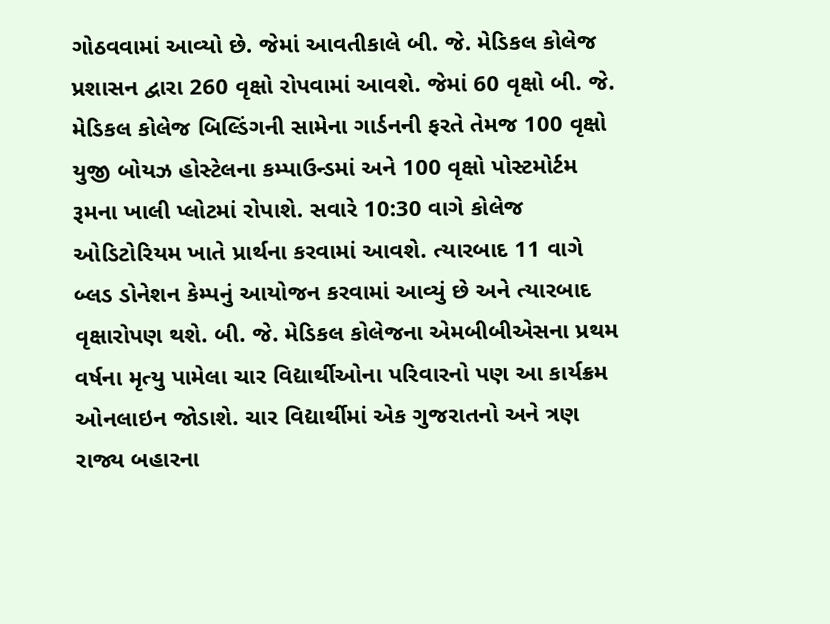ગોઠવવામાં આવ્યો છે. જેમાં આવતીકાલે બી. જે. મેડિકલ કોલેજ પ્રશાસન દ્વારા 260 વૃક્ષો રોપવામાં આવશે. જેમાં 60 વૃક્ષો બી. જે. મેડિકલ કોલેજ બિલ્ડિંગની સામેના ગાર્ડનની ફરતે તેમજ 100 વૃક્ષો યુજી બોયઝ હોસ્ટેલના કમ્પાઉન્ડમાં અને 100 વૃક્ષો પોસ્ટમોર્ટમ રૂમના ખાલી પ્લોટમાં રોપાશે. સવારે 10:30 વાગે કોલેજ ઓડિટોરિયમ ખાતે પ્રાર્થના કરવામાં આવશે. ત્યારબાદ 11 વાગે બ્લડ ડોનેશન કેમ્પનું આયોજન કરવામાં આવ્યું છે અને ત્યારબાદ વૃક્ષારોપણ થશે. બી. જે. મેડિકલ કોલેજના એમબીબીએસના પ્રથમ વર્ષના મૃત્યુ પામેલા ચાર વિદ્યાર્થીઓના પરિવારનો પણ આ કાર્યક્રમ ઓનલાઇન જોડાશે. ચાર વિદ્યાર્થીમાં એક ગુજરાતનો અને ત્રણ રાજ્ય બહારના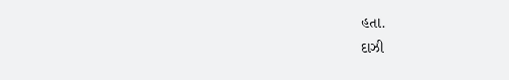હતા.
દાઝી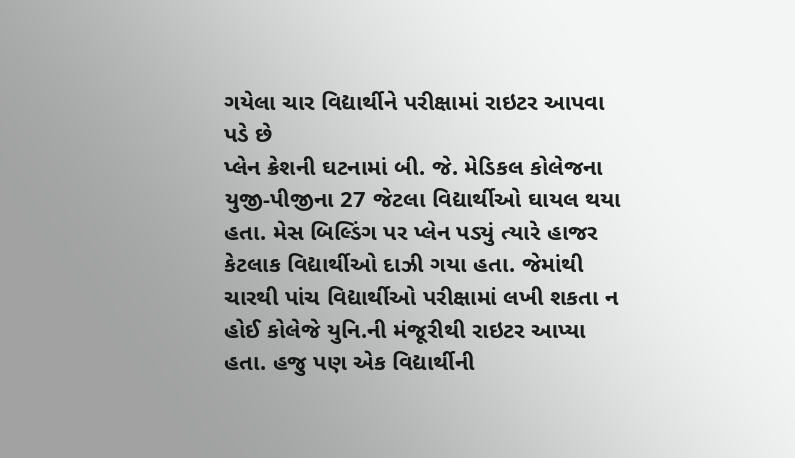ગયેલા ચાર વિદ્યાર્થીને પરીક્ષામાં રાઇટર આપવા પડે છે
પ્લેન ક્રેશની ઘટનામાં બી. જે. મેડિકલ કોલેજના યુજી-પીજીના 27 જેટલા વિદ્યાર્થીઓ ઘાયલ થયા હતા. મેસ બિલ્ડિંગ પર પ્લેન પડ્યું ત્યારે હાજર કેટલાક વિદ્યાર્થીઓ દાઝી ગયા હતા. જેમાંથી ચારથી પાંચ વિદ્યાર્થીઓ પરીક્ષામાં લખી શકતા ન હોઈ કોલેજે યુનિ.ની મંજૂરીથી રાઇટર આપ્યા હતા. હજુ પણ એક વિદ્યાર્થીની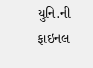યુનિ.ની ફાઇનલ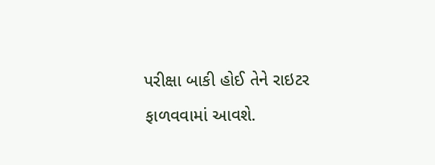પરીક્ષા બાકી હોઈ તેને રાઇટર ફાળવવામાં આવશે.